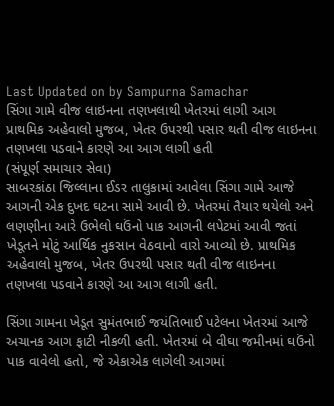Last Updated on by Sampurna Samachar
સિંગા ગામે વીજ લાઇનના તણખલાથી ખેતરમાં લાગી આગ
પ્રાથમિક અહેવાલો મુજબ, ખેતર ઉપરથી પસાર થતી વીજ લાઇનના તણખલા પડવાને કારણે આ આગ લાગી હતી
(સંપૂર્ણ સમાચાર સેવા)
સાબરકાંઠા જિલ્લાના ઈડર તાલુકામાં આવેલા સિંગા ગામે આજે આગની એક દુખદ ઘટના સામે આવી છે. ખેતરમાં તૈયાર થયેલો અને લણણીના આરે ઉભેલો ઘઉંનો પાક આગની લપેટમાં આવી જતાં ખેડૂતને મોટું આર્થિક નુકસાન વેઠવાનો વારો આવ્યો છે. પ્રાથમિક અહેવાલો મુજબ, ખેતર ઉપરથી પસાર થતી વીજ લાઇનના તણખલા પડવાને કારણે આ આગ લાગી હતી.

સિંગા ગામના ખેડૂત સુમંતભાઈ જયંતિભાઈ પટેલના ખેતરમાં આજે અચાનક આગ ફાટી નીકળી હતી. ખેતરમાં બે વીઘા જમીનમાં ઘઉંનો પાક વાવેલો હતો, જે એકાએક લાગેલી આગમાં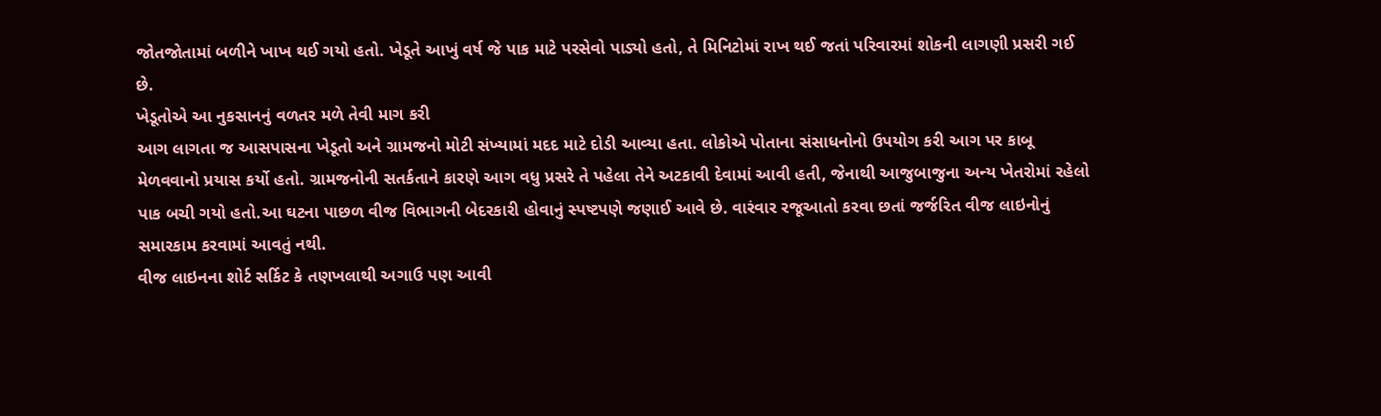જોતજોતામાં બળીને ખાખ થઈ ગયો હતો. ખેડૂતે આખું વર્ષ જે પાક માટે પરસેવો પાડ્યો હતો, તે મિનિટોમાં રાખ થઈ જતાં પરિવારમાં શોકની લાગણી પ્રસરી ગઈ છે.
ખેડૂતોએ આ નુકસાનનું વળતર મળે તેવી માગ કરી
આગ લાગતા જ આસપાસના ખેડૂતો અને ગ્રામજનો મોટી સંખ્યામાં મદદ માટે દોડી આવ્યા હતા. લોકોએ પોતાના સંસાધનોનો ઉપયોગ કરી આગ પર કાબૂ મેળવવાનો પ્રયાસ કર્યો હતો. ગ્રામજનોની સતર્કતાને કારણે આગ વધુ પ્રસરે તે પહેલા તેને અટકાવી દેવામાં આવી હતી, જેનાથી આજુબાજુના અન્ય ખેતરોમાં રહેલો પાક બચી ગયો હતો.આ ઘટના પાછળ વીજ વિભાગની બેદરકારી હોવાનું સ્પષ્ટપણે જણાઈ આવે છે. વારંવાર રજૂઆતો કરવા છતાં જર્જરિત વીજ લાઇનોનું સમારકામ કરવામાં આવતું નથી.
વીજ લાઇનના શોર્ટ સર્કિટ કે તણખલાથી અગાઉ પણ આવી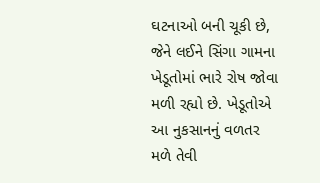ઘટનાઓ બની ચૂકી છે, જેને લઈને સિંગા ગામના ખેડૂતોમાં ભારે રોષ જોવા મળી રહ્યો છે. ખેડૂતોએ આ નુકસાનનું વળતર મળે તેવી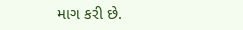માગ કરી છે.